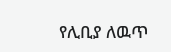የሊቢያ ለዉጥ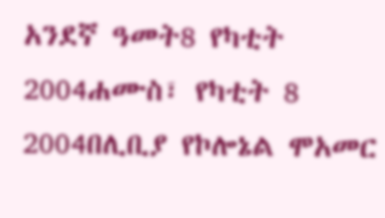አንደኛ ዓመት8 የካቲት 2004ሐሙስ፣ የካቲት 8 2004በሊቢያ የኮሎኔል ሞአመር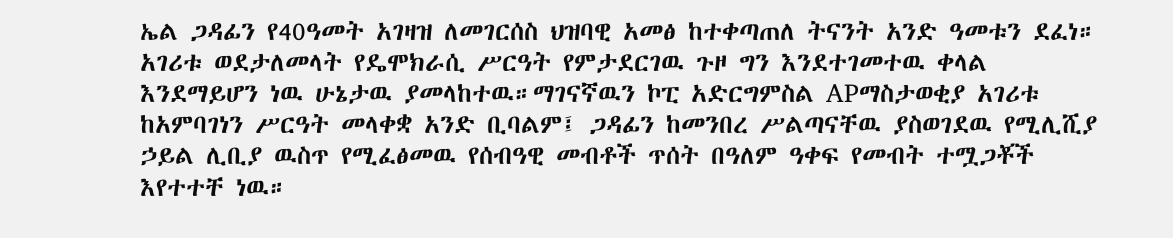ኤል ጋዳፊን የ40ዓመት አገዛዝ ለመገርሰስ ህዝባዊ አመፅ ከተቀጣጠለ ትናንት አንድ ዓመቱን ደፈነ። አገሪቱ ወደታለመላት የዴሞክራሲ ሥርዓት የምታደርገዉ ጉዞ ግን እንደተገመተዉ ቀላል እንደማይሆን ነዉ ሁኔታዉ ያመላከተዉ።ማገናኛዉን ኮፒ አድርግምስል APማስታወቂያ አገሪቱ ከአምባገነን ሥርዓት መላቀቋ አንድ ቢባልም፤ ጋዳፊን ከመንበረ ሥልጣናቸዉ ያስወገደዉ የሚሊሺያ ኃይል ሊቢያ ዉስጥ የሚፈፅመዉ የሰብዓዊ መብቶች ጥሰት በዓለም ዓቀፍ የመብት ተሟጋቾች እየተተቸ ነዉ።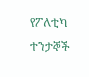የፖለቲካ ተንታኞች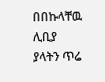በበኩላቸዉ ሊቢያ ያላትን ጥሬ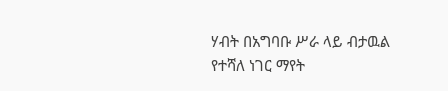ሃብት በአግባቡ ሥራ ላይ ብታዉል የተሻለ ነገር ማየት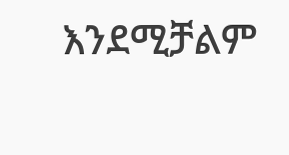እንደሚቻልም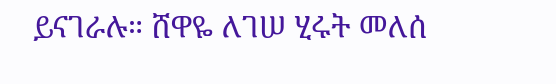ይናገራሉ። ሸዋዬ ለገሠ ሂሩት መለሰ